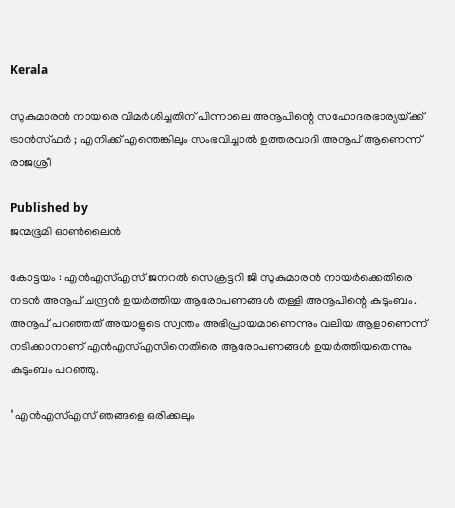Kerala

സുകുമാരൻ നായരെ വിമർശിച്ചതിന് പിന്നാലെ അനൂപിന്റെ സഹോദരഭാര്യയ്‌ക്ക് ട്രാൻസ്ഫർ ; എനിക്ക് എന്തെങ്കിലും സംഭവിച്ചാൽ ഉത്തരവാദി അനൂപ് ആണെന്ന് രാജശ്രീ

Published by
ജന്മഭൂമി ഓണ്‍ലൈന്‍

കോട്ടയം : എൻഎസ്എസ് ജനറൽ സെക്രട്ടറി ജി സുകുമാരന്‍ നായര്‍ക്കെതിരെ നടന്‍ അനൂപ് ചന്ദ്രന്‍ ഉയര്‍ത്തിയ ആരോപണങ്ങൾ തള്ളി അനൂപിന്റെ കുടുംബം. അനൂപ് പറഞ്ഞത് അയാളുടെ സ്വന്തം അഭിപ്രായമാണെന്നും വലിയ ആളാണെന്ന് നടിക്കാനാണ് എൻഎസ്എസിനെതിരെ ആരോപണങ്ങൾ ഉയർത്തിയതെന്നും കുടുംബം പറഞ്ഞു.

‘ എൻഎസ്എസ് ഞങ്ങളെ ഒരിക്കലും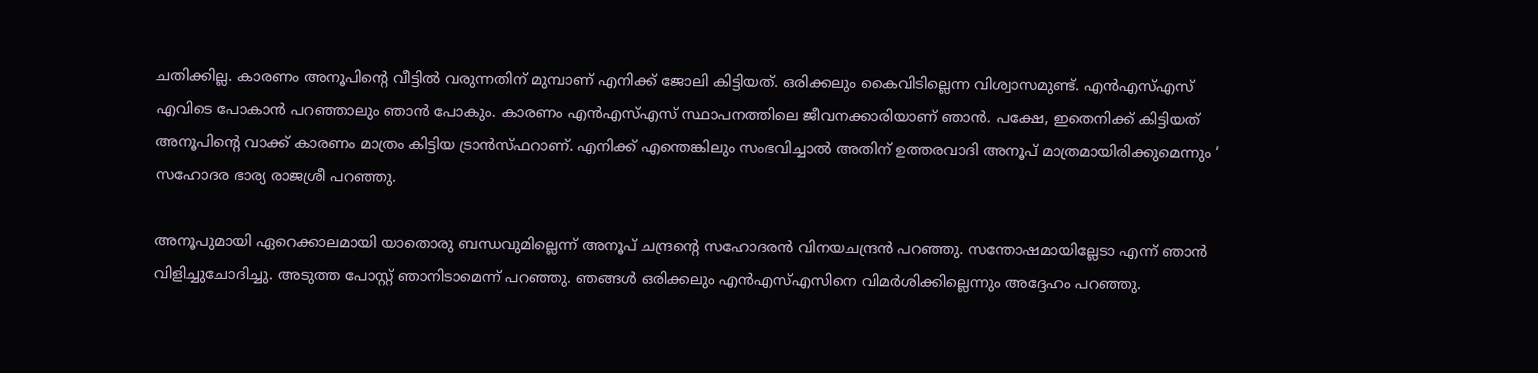ചതിക്കില്ല. കാരണം അനൂപിന്റെ വീട്ടിൽ വരുന്നതിന് മുമ്പാണ് എനിക്ക് ജോലി കിട്ടിയത്. ഒരിക്കലും കൈവിടില്ലെന്ന വിശ്വാസമുണ്ട്. എൻഎസ്എസ് എവിടെ പോകാൻ പറഞ്ഞാലും ഞാൻ പോകും. കാരണം എൻഎസ്എസ് സ്ഥാപനത്തിലെ ജീവനക്കാരിയാണ് ഞാൻ. പക്ഷേ, ഇതെനിക്ക് കിട്ടിയത് അനൂപിന്റെ വാക്ക് കാരണം മാത്രം കിട്ടിയ ട്രാൻസ്ഫറാണ്. എനിക്ക് എന്തെങ്കിലും സംഭവിച്ചാൽ അതിന് ഉത്തരവാദി അനൂപ് മാത്രമായിരിക്കുമെന്നും ‘ സഹോദര ഭാര്യ രാജശ്രീ പറഞ്ഞു.

അനൂപുമായി ഏറെക്കാലമായി യാതൊരു ബന്ധവുമില്ലെന്ന് അനൂപ് ചന്ദ്രന്റെ സഹോദരൻ വിനയചന്ദ്രൻ പറഞ്ഞു. സന്തോഷമായില്ലേടാ എന്ന് ഞാൻ വിളിച്ചുചോദിച്ചു. അടുത്ത പോസ്റ്റ് ഞാനിടാമെന്ന് പറഞ്ഞു. ഞങ്ങൾ ഒരിക്കലും എൻഎസ്എസിനെ വിമർശിക്കില്ലെന്നും അദ്ദേഹം പറഞ്ഞു.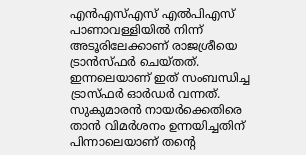എന്‍എസ്എസ് എല്‍പിഎസ് പാണാവള്ളിയില്‍ നിന്ന് അടൂരിലേക്കാണ് രാജശ്രീയെ ട്രാന്‍സ്ഫര്‍ ചെയ്തത്. ഇന്നലെയാണ് ഇത് സംബന്ധിച്ച ട്രാസ്ഫര്‍ ഓര്‍ഡര്‍ വന്നത്. സുകുമാരൻ നായർക്കെതിരെ താൻ വിമര്‍ശനം ഉന്നയിച്ചതിന് പിന്നാലെയാണ് തന്റെ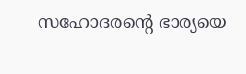സഹോദരന്റെ ഭാര്യയെ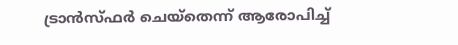ട്രാന്‍സ്ഫര്‍ ചെയ്‌തെന്ന് ആരോപിച്ച്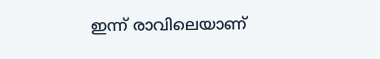ഇന്ന് രാവിലെയാണ്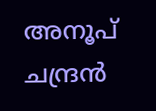അനൂപ് ചന്ദ്രന്‍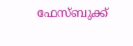ഫേസ്ബുക്ക്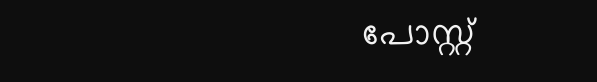പോസ്റ്റ്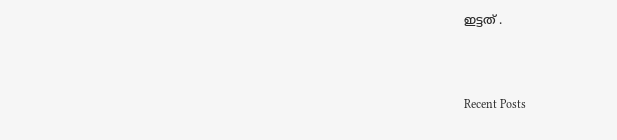ഇട്ടത് .



Recent Posts